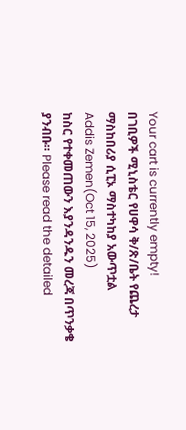Your cart is currently empty!
በገቢዎች ሚኒስቴር የሀዋሳ ቅ/ጽ/ቤት የጨረታ ማስከበሪያ ሲፒኦ ማስተካከያ አውጥቷል
Addis Zemen(Oct 15, 2025)
ከስር የተቀመጠውን እያንዳንዱን መረጃ በጥንቃቄ ያንብቡ። Please read the detailed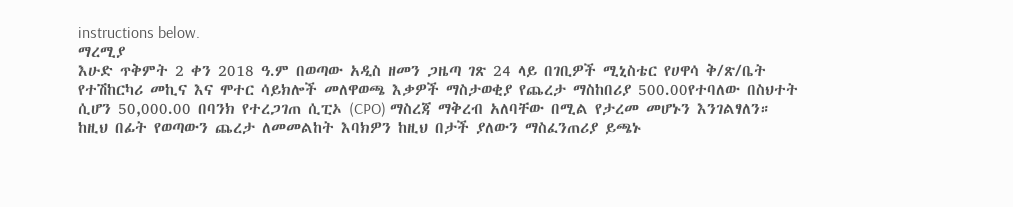instructions below.
ማረሚያ
እሁድ ጥቅምት 2 ቀን 2018 ዓ.ም በወጣው አዲስ ዘመን ጋዜጣ ገጽ 24 ላይ በገቢዎች ሚኒስቴር የሀዋሳ ቅ/ጽ/ቤት የተሽከርካሪ መኪና እና ሞተር ሳይክሎች መለዋወጫ እቃዎች ማስታወቂያ የጨረታ ማስከበሪያ 500.00የተባለው በስህተት ሲሆን 50,000.00 በባንክ የተረጋገጠ ሲፒኦ (CPO) ማስረጃ ማቅረብ አለባቸው በሚል የታረመ መሆኑን እንገልፃለን።
ከዚህ በፊት የወጣውን ጨረታ ለመመልከት እባክዎን ከዚህ በታች ያለውን ማስፈንጠሪያ ይጫኑ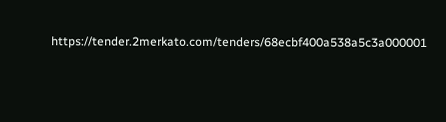https://tender.2merkato.com/tenders/68ecbf400a538a5c3a000001